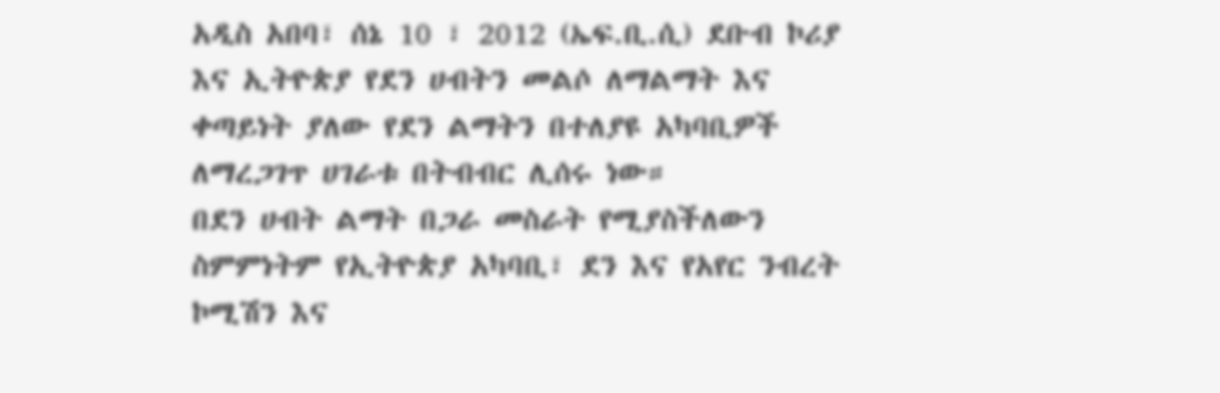አዲስ አበባ፣ ሰኔ 10 ፣ 2012 (ኤፍ.ቢ.ሲ) ደቡብ ኮሪያ እና ኢትዮጵያ የደን ሀብትን መልሶ ለማልማት እና ቀጣይነት ያለው የደን ልማትን በተለያዩ አካባቢዎች ለማረጋገጥ ሀገራቱ በትብብር ሊሰሩ ነው።
በደን ሀብት ልማት በጋራ መስራት የሚያስችለውን ስምምነትም የኢትዮጵያ አካባቢ፣ ደን እና የአየር ንብረት ኮሚሽን እና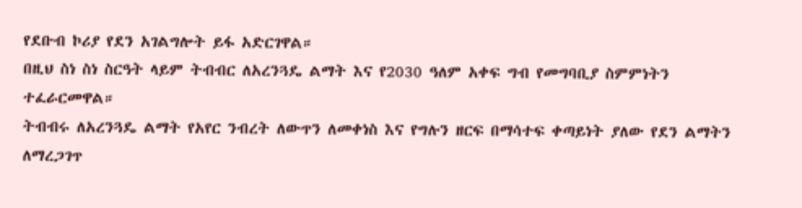የደቡብ ኮሪያ የደን አገልግሎት ይፋ አድርገዋል።
በዚህ ስነ ስነ ስርዓት ላይም ትብብር ለአረንጓዴ ልማት እና የ2030 ዓለም አቀፍ ግብ የመግባቢያ ስምምነትን ተፈራርመዋል።
ትብብሩ ለአረንጓዴ ልማት የአየር ንብረት ለውጥን ለመቀነስ እና የግሉን ዘርፍ በማሳተፍ ቀጣይነት ያለው የደን ልማትን ለማረጋገጥ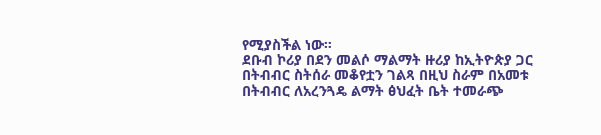የሚያስችል ነው።
ደቡብ ኮሪያ በደን መልሶ ማልማት ዙሪያ ከኢትዮጵያ ጋር በትብብር ስትሰራ መቆየቷን ገልጻ በዚህ ስራም በአመቱ በትብብር ለአረንጓዴ ልማት ፅህፈት ቤት ተመራጭ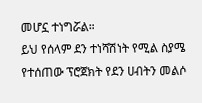መሆኗ ተነግሯል።
ይህ የሰላም ደን ተነሻሽነት የሚል ስያሜ የተሰጠው ፕሮጀክት የደን ሀብትን መልሶ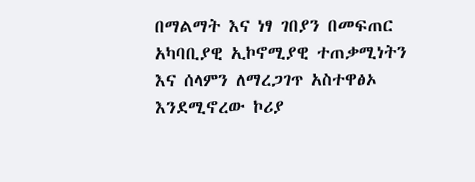በማልማት እና ነፃ ገበያን በመፍጠር አካባቢያዊ ኢኮኖሚያዊ ተጠቃሚነትን እና ሰላምን ለማረጋገጥ አስተዋፅኦ እንደሚኖረው ኮሪያ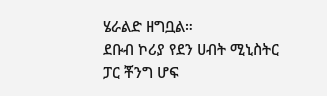ሄራልድ ዘግቧል።
ደቡብ ኮሪያ የደን ሀብት ሚኒስትር ፓር ቾንግ ሆፍ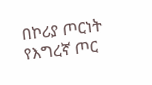በኮሪያ ጦርነት የእግረኛ ጦር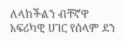ለላከችልን ብቸኛዋ አፍሪካዊ ሀገር የሰላም ደን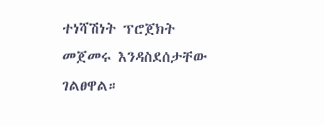ተነሻሽነት ፕሮጀክት መጀመሩ እንዳስደሰታቸው ገልፀዋል።